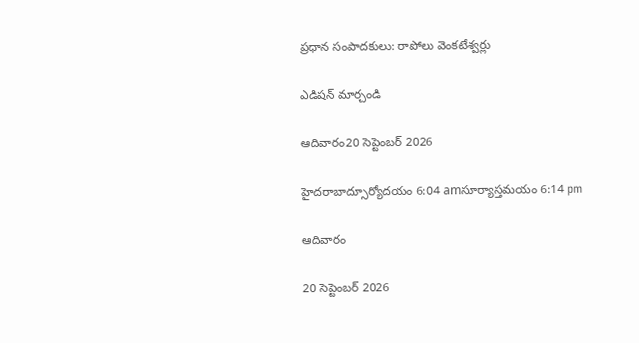ప్రధాన సంపాదకులు: రాపోలు వెంకటేశ్వర్లు

ఎడిషన్ మార్చండి

ఆదివారం20 సెప్టెంబర్ 2026

హైదరాబాద్సూర్యోదయం 6:04 amసూర్యాస్తమయం 6:14 pm

ఆదివారం

20 సెప్టెంబర్ 2026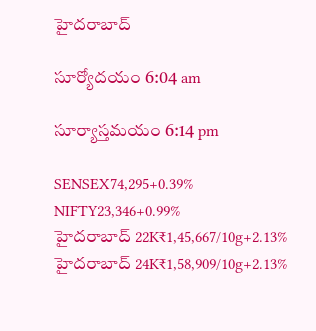హైదరాబాద్

సూర్యోదయం 6:04 am

సూర్యాస్తమయం 6:14 pm

SENSEX74,295+0.39%
NIFTY23,346+0.99%
హైదరాబాద్ 22K₹1,45,667/10g+2.13%
హైదరాబాద్ 24K₹1,58,909/10g+2.13%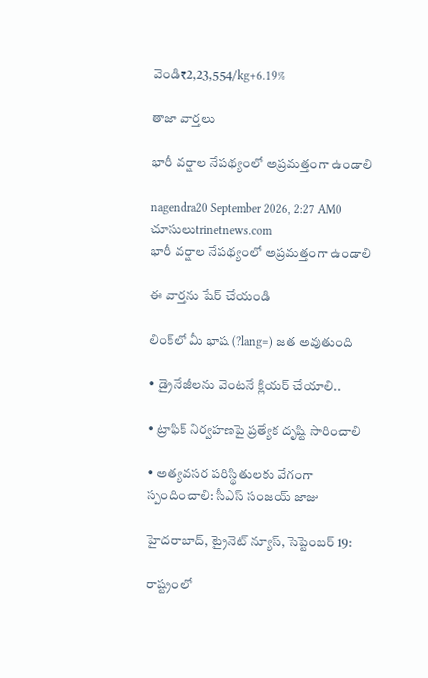వెండి₹2,23,554/kg+6.19%

తాజా వార్తలు

భారీ వర్షాల నేపథ్యంలో అప్రమత్తంగా ఉండాలి

nagendra20 September 2026, 2:27 AM0 చూసులుtrinetnews.com
భారీ వర్షాల నేపథ్యంలో అప్రమత్తంగా ఉండాలి

ఈ వార్తను షేర్ చేయండి

లింక్‌లో మీ భాష (?lang=) జత అవుతుంది

• డ్రైనేజీలను వెంటనే క్లియర్ చేయాలి..

• ట్రాఫిక్ నిర్వహణపై ప్రత్యేక దృష్టి సారించాలి

• అత్యవసర పరిస్థితులకు వేగంగా స్పందించాలి: సీఎస్ సంజయ్ జాజు

హైదరాబాద్, ట్రైనెట్ న్యూస్, సెప్టెంబర్ 19:

రాష్ట్రంలో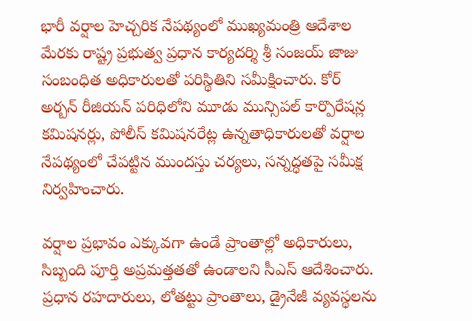భారీ వర్షాల హెచ్చరిక నేపథ్యంలో ముఖ్యమంత్రి ఆదేశాల మేరకు రాష్ట్ర ప్రభుత్వ ప్రధాన కార్యదర్శి శ్రీ సంజయ్ జాజు సంబంధిత అధికారులతో పరిస్థితిని సమీక్షించారు. కోర్ అర్బన్ రీజియన్ పరిధిలోని మూడు మున్సిపల్ కార్పొరేషన్ల కమిషనర్లు, పోలీస్ కమిషనరేట్ల ఉన్నతాధికారులతో వర్షాల నేపథ్యంలో చేపట్టిన ముందస్తు చర్యలు, సన్నద్ధతపై సమీక్ష నిర్వహించారు.

వర్షాల ప్రభావం ఎక్కువగా ఉండే ప్రాంతాల్లో అధికారులు, సిబ్బంది పూర్తి అప్రమత్తతతో ఉండాలని సీఎస్ ఆదేశించారు. ప్రధాన రహదారులు, లోతట్టు ప్రాంతాలు, డ్రైనేజీ వ్యవస్థలను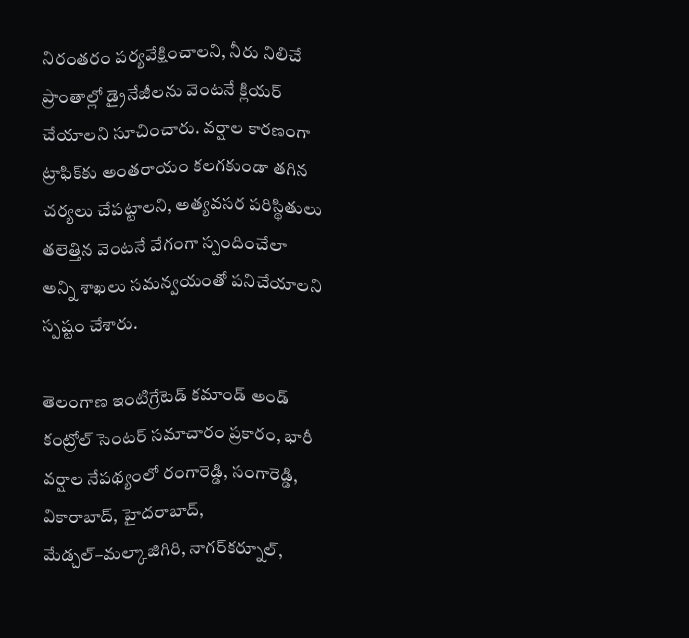నిరంతరం పర్యవేక్షించాలని, నీరు నిలిచే ప్రాంతాల్లో డ్రైనేజీలను వెంటనే క్లియర్ చేయాలని సూచించారు. వర్షాల కారణంగా ట్రాఫిక్‌కు అంతరాయం కలగకుండా తగిన చర్యలు చేపట్టాలని, అత్యవసర పరిస్థితులు తలెత్తిన వెంటనే వేగంగా స్పందించేలా అన్ని శాఖలు సమన్వయంతో పనిచేయాలని స్పష్టం చేశారు.

తెలంగాణ ఇంటిగ్రేటెడ్ కమాండ్ అండ్ కంట్రోల్ సెంటర్ సమాచారం ప్రకారం, భారీ వర్షాల నేపథ్యంలో రంగారెడ్డి, సంగారెడ్డి, వికారాబాద్, హైదరాబాద్, మేడ్చల్–మల్కాజిగిరి, నాగర్‌కర్నూల్,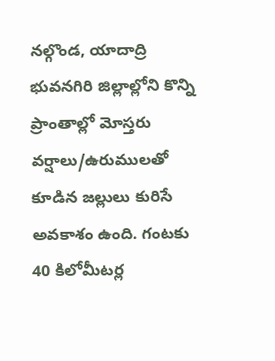నల్గొండ, యాదాద్రి భువనగిరి జిల్లాల్లోని కొన్ని ప్రాంతాల్లో మోస్తరు వర్షాలు/ఉరుములతో కూడిన జల్లులు కురిసే అవకాశం ఉంది. గంటకు 40 కిలోమీటర్ల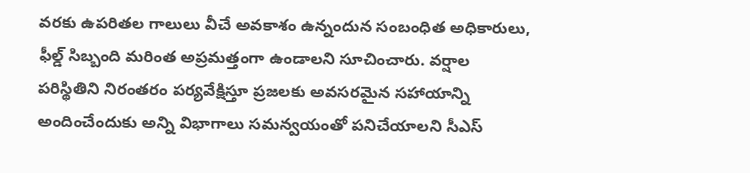వరకు ఉపరితల గాలులు వీచే అవకాశం ఉన్నందున సంబంధిత అధికారులు, ఫీల్డ్ సిబ్బంది మరింత అప్రమత్తంగా ఉండాలని సూచించారు. వర్షాల పరిస్థితిని నిరంతరం పర్యవేక్షిస్తూ ప్రజలకు అవసరమైన సహాయాన్ని అందించేందుకు అన్ని విభాగాలు సమన్వయంతో పనిచేయాలని సీఎస్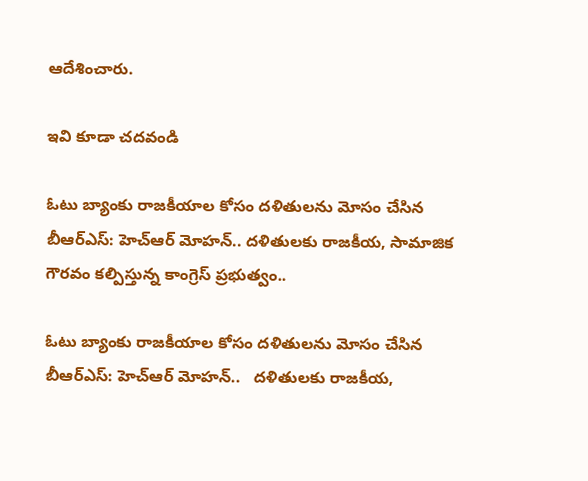ఆదేశించారు.

ఇవి కూడా చదవండి

ఓటు బ్యాంకు రాజకీయాల కోసం దళితులను మోసం చేసిన బీఆర్‌ఎస్‌: హెచ్‌ఆర్‌ మోహన్.. దళితులకు రాజకీయ, సామాజిక గౌరవం కల్పిస్తున్న కాంగ్రెస్‌ ప్రభుత్వం..

ఓటు బ్యాంకు రాజకీయాల కోసం దళితులను మోసం చేసిన బీఆర్‌ఎస్‌: హెచ్‌ఆర్‌ మోహన్..   దళితులకు రాజకీయ,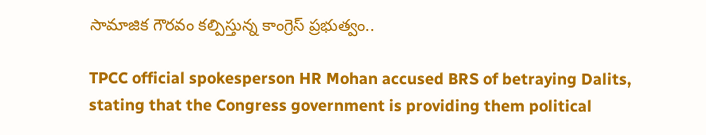సామాజిక గౌరవం కల్పిస్తున్న కాంగ్రెస్‌ ప్రభుత్వం..

TPCC official spokesperson HR Mohan accused BRS of betraying Dalits, stating that the Congress government is providing them political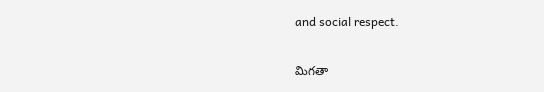and social respect.

మిగతా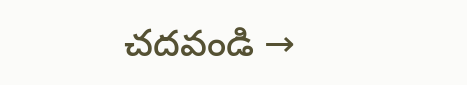చదవండి →